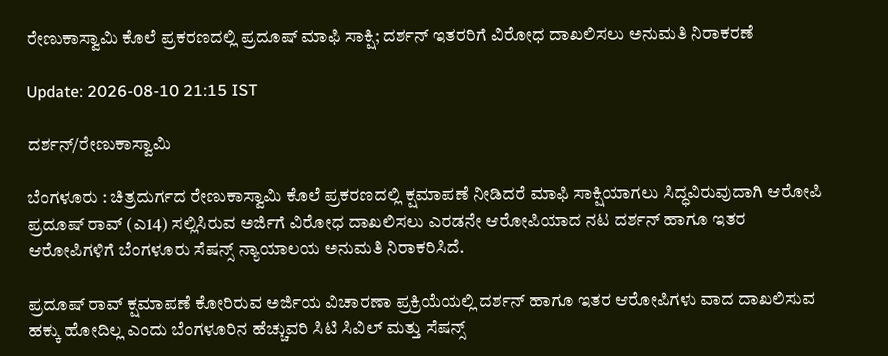ರೇಣುಕಾಸ್ವಾಮಿ ಕೊಲೆ ಪ್ರಕರಣದಲ್ಲಿ ಪ್ರದೂಷ್ ಮಾಫಿ ಸಾಕ್ಷಿ; ದರ್ಶನ್ ಇತರರಿಗೆ ವಿರೋಧ ದಾಖಲಿಸಲು ಅನುಮತಿ ‌ನಿರಾಕರಣೆ

Update: 2026-08-10 21:15 IST

ದರ್ಶನ್‌/ರೇಣುಕಾಸ್ವಾಮಿ

ಬೆಂಗಳೂರು : ಚಿತ್ರದುರ್ಗದ ರೇಣುಕಾಸ್ವಾಮಿ ಕೊಲೆ ಪ್ರಕರಣದಲ್ಲಿ ಕ್ಷಮಾಪಣೆ ನೀಡಿದರೆ ಮಾಫಿ ಸಾಕ್ಷಿಯಾಗಲು ಸಿದ್ಧವಿರುವುದಾಗಿ ಆರೋಪಿ ಪ್ರದೂಷ್‌ ರಾವ್‌ (ಎ14) ಸಲ್ಲಿಸಿರುವ ಅರ್ಜಿಗೆ ವಿರೋಧ ದಾಖಲಿಸಲು ಎರಡನೇ ಆರೋಪಿಯಾದ ನಟ ದರ್ಶನ್‌ ಹಾಗೂ ಇತರ ಆರೋಪಿಗಳಿಗೆ ಬೆಂಗಳೂರು ಸೆಷನ್ಸ್ ನ್ಯಾಯಾಲಯ ಅನುಮತಿ ನಿರಾಕರಿಸಿದೆ.

ಪ್ರದೂಷ್ ರಾವ್ ಕ್ಷಮಾಪಣೆ ಕೋರಿರುವ ಅರ್ಜಿಯ ವಿಚಾರಣಾ ಪ್ರಕ್ರಿಯೆಯಲ್ಲಿ ದರ್ಶನ್ ಹಾಗೂ ಇತರ ಆರೋಪಿಗಳು ವಾದ ದಾಖಲಿಸುವ ಹಕ್ಕು ಹೋದಿಲ್ಲ ಎಂದು ಬೆಂಗಳೂರಿನ ಹೆಚ್ಚುವರಿ ಸಿಟಿ ಸಿವಿಲ್‌ ಮತ್ತು ಸೆಷನ್ಸ್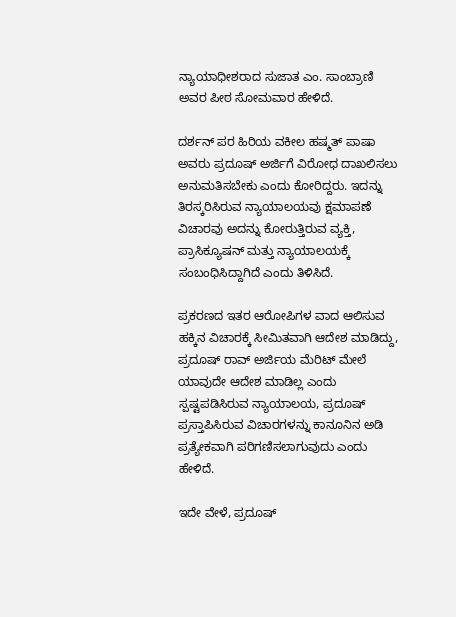ನ್ಯಾಯಾಧೀಶರಾದ ಸುಜಾತ ಎಂ. ಸಾಂಬ್ರಾಣಿ ಅವರ ಪೀಠ ಸೋಮವಾರ ಹೇಳಿದೆ.

ದರ್ಶನ್‌ ಪರ ಹಿರಿಯ ವಕೀಲ ಹಷ್ಮತ್‌ ಪಾಷಾ ಅವರು ಪ್ರದೂಷ್‌ ಅರ್ಜಿಗೆ ವಿರೋಧ ದಾಖಲಿಸಲು ಅನುಮತಿಸಬೇಕು ಎಂದು ಕೋರಿದ್ದರು. ಇದನ್ನು ತಿರಸ್ಕರಿಸಿರುವ ನ್ಯಾಯಾಲಯವು ಕ್ಷಮಾಪಣೆ ವಿಚಾರವು ಅದನ್ನು ಕೋರುತ್ತಿರುವ ವ್ಯಕ್ತಿ, ಪ್ರಾಸಿಕ್ಯೂಷನ್‌ ಮತ್ತು ನ್ಯಾಯಾಲಯಕ್ಕೆ ಸಂಬಂಧಿಸಿದ್ದಾಗಿದೆ ಎಂದು ತಿಳಿಸಿದೆ.

ಪ್ರಕರಣದ ಇತರ ಆರೋಪಿಗಳ ವಾದ ಆಲಿಸುವ ಹಕ್ಕಿನ ವಿಚಾರಕ್ಕೆ ಸೀಮಿತವಾಗಿ ಆದೇಶ ಮಾಡಿದ್ದು, ಪ್ರದೂಷ್‌ ರಾವ್‌ ಅರ್ಜಿಯ ಮೆರಿಟ್‌ ಮೇಲೆ ಯಾವುದೇ ಆದೇಶ ಮಾಡಿಲ್ಲ ಎಂದು ಸ್ಪಷ್ಟಪಡಿಸಿರುವ ನ್ಯಾಯಾಲಯ, ಪ್ರದೂಷ್‌ ಪ್ರಸ್ತಾಪಿಸಿರುವ ವಿಚಾರಗಳನ್ನು ಕಾನೂನಿನ ಅಡಿ ಪ್ರತ್ಯೇಕವಾಗಿ ಪರಿಗಣಿಸಲಾಗುವುದು ಎಂದು ಹೇಳಿದೆ.

ಇದೇ ವೇಳೆ, ಪ್ರದೂಷ್‌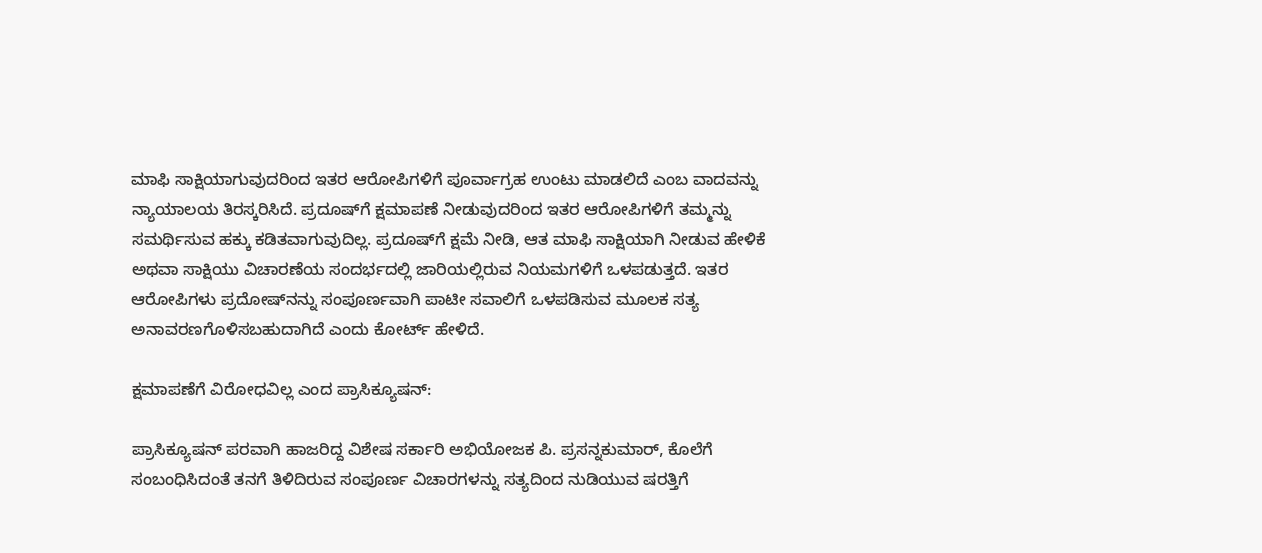ಮಾಫಿ ಸಾಕ್ಷಿಯಾಗುವುದರಿಂದ ಇತರ ಆರೋಪಿಗಳಿಗೆ ಪೂರ್ವಾಗ್ರಹ ಉಂಟು ಮಾಡಲಿದೆ ಎಂಬ ವಾದವನ್ನು ನ್ಯಾಯಾಲಯ ತಿರಸ್ಕರಿಸಿದೆ. ಪ್ರದೂಷ್‌ಗೆ ಕ್ಷಮಾಪಣೆ ನೀಡುವುದರಿಂದ ಇತರ ಆರೋಪಿಗಳಿಗೆ ತಮ್ಮನ್ನು ಸಮರ್ಥಿಸುವ ಹಕ್ಕು ಕಡಿತವಾಗುವುದಿಲ್ಲ. ಪ್ರದೂಷ್‌ಗೆ ಕ್ಷಮೆ ನೀಡಿ, ಆತ ಮಾಫಿ ಸಾಕ್ಷಿಯಾಗಿ ನೀಡುವ ಹೇಳಿಕೆ ಅಥವಾ ಸಾಕ್ಷಿಯು ವಿಚಾರಣೆಯ ಸಂದರ್ಭದಲ್ಲಿ ಜಾರಿಯಲ್ಲಿರುವ ನಿಯಮಗಳಿಗೆ ಒಳಪಡುತ್ತದೆ. ಇತರ ಆರೋಪಿಗಳು ಪ್ರದೋಷ್‌ನನ್ನು ಸಂಪೂರ್ಣವಾಗಿ ಪಾಟೀ ಸವಾಲಿಗೆ ಒಳಪಡಿಸುವ ಮೂಲಕ ಸತ್ಯ ಅನಾವರಣಗೊಳಿಸಬಹುದಾಗಿದೆ ಎಂದು ಕೋರ್ಟ್ ಹೇಳಿದೆ.

ಕ್ಷಮಾಪಣೆಗೆ ವಿರೋಧವಿಲ್ಲ ಎಂದ ಪ್ರಾಸಿಕ್ಯೂಷನ್:

ಪ್ರಾಸಿಕ್ಯೂಷನ್‌ ಪರವಾಗಿ ಹಾಜರಿದ್ದ ವಿಶೇಷ ಸರ್ಕಾರಿ ಅಭಿಯೋಜಕ ಪಿ. ಪ್ರಸನ್ನಕುಮಾರ್‌, ಕೊಲೆಗೆ ಸಂಬಂಧಿಸಿದಂತೆ ತನಗೆ ತಿಳಿದಿರುವ ಸಂಪೂರ್ಣ ವಿಚಾರಗಳನ್ನು ಸತ್ಯದಿಂದ ನುಡಿಯುವ ಷರತ್ತಿಗೆ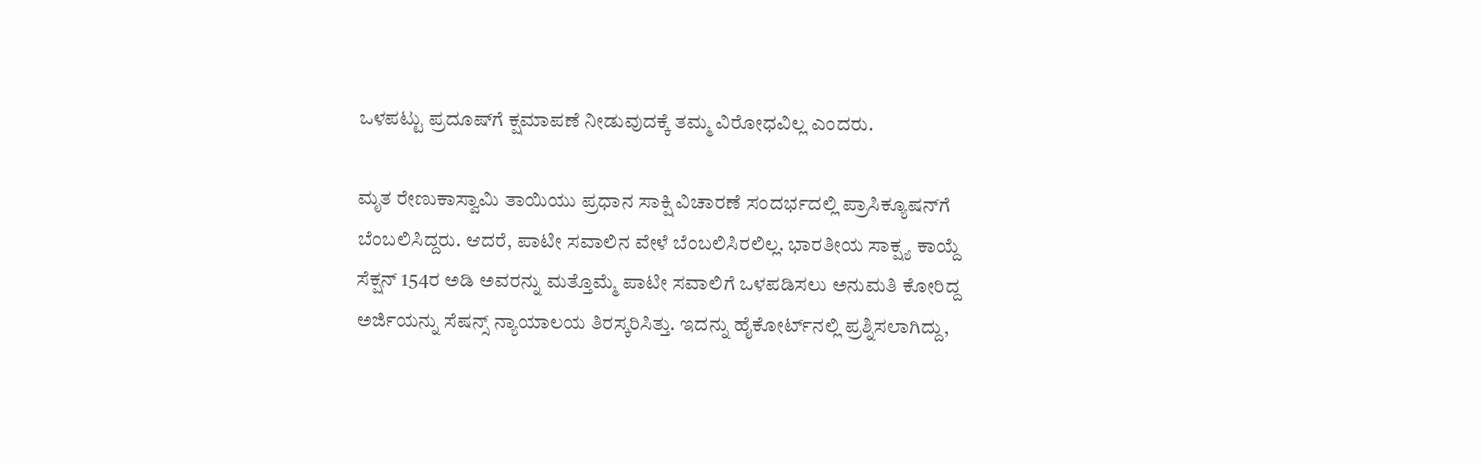ಒಳಪಟ್ಟು ಪ್ರದೂಷ್‌ಗೆ ಕ್ಷಮಾಪಣೆ ನೀಡುವುದಕ್ಕೆ ತಮ್ಮ ವಿರೋಧವಿಲ್ಲ ಎಂದರು.

ಮೃತ ರೇಣುಕಾಸ್ವಾಮಿ ತಾಯಿಯು ಪ್ರಧಾನ ಸಾಕ್ಷಿ ವಿಚಾರಣೆ ಸಂದರ್ಭದಲ್ಲಿ ಪ್ರಾಸಿಕ್ಯೂಷನ್‌ಗೆ ಬೆಂಬಲಿಸಿದ್ದರು. ಆದರೆ, ಪಾಟೀ ಸವಾಲಿನ ವೇಳೆ ಬೆಂಬಲಿಸಿರಲಿಲ್ಲ. ಭಾರತೀಯ ಸಾಕ್ಷ್ಯ ಕಾಯ್ದೆ ಸೆಕ್ಷನ್‌ 154ರ ಅಡಿ ಅವರನ್ನು ಮತ್ತೊಮ್ಮೆ ಪಾಟೀ ಸವಾಲಿಗೆ ಒಳಪಡಿಸಲು ಅನುಮತಿ ಕೋರಿದ್ದ ಅರ್ಜಿಯನ್ನು ಸೆಷನ್ಸ್ ನ್ಯಾಯಾಲಯ ತಿರಸ್ಕರಿಸಿತ್ತು. ಇದನ್ನು ಹೈಕೋರ್ಟ್‌ನಲ್ಲಿ ಪ್ರಶ್ನಿಸಲಾಗಿದ್ದು,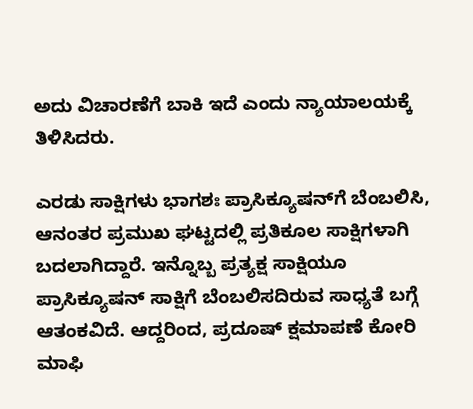ಅದು ವಿಚಾರಣೆಗೆ ಬಾಕಿ ಇದೆ ಎಂದು ನ್ಯಾಯಾಲಯಕ್ಕೆ ತಿಳಿಸಿದರು.

ಎರಡು ಸಾಕ್ಷಿಗಳು ಭಾಗಶಃ ಪ್ರಾಸಿಕ್ಯೂಷನ್‌ಗೆ ಬೆಂಬಲಿಸಿ, ಆನಂತರ ಪ್ರಮುಖ ಘಟ್ಟದಲ್ಲಿ ಪ್ರತಿಕೂಲ ಸಾಕ್ಷಿಗಳಾಗಿ ಬದಲಾಗಿದ್ದಾರೆ. ಇನ್ನೊಬ್ಬ ಪ್ರತ್ಯಕ್ಷ ಸಾಕ್ಷಿಯೂ ಪ್ರಾಸಿಕ್ಯೂಷನ್‌ ಸಾಕ್ಷಿಗೆ ಬೆಂಬಲಿಸದಿರುವ ಸಾಧ್ಯತೆ ಬಗ್ಗೆ ಆತಂಕವಿದೆ. ಆದ್ದರಿಂದ, ಪ್ರದೂಷ್‌ ಕ್ಷಮಾಪಣೆ ಕೋರಿ ಮಾಫಿ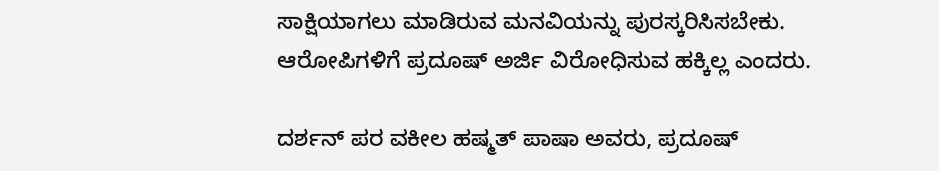ಸಾಕ್ಷಿಯಾಗಲು ಮಾಡಿರುವ ಮನವಿಯನ್ನು ಪುರಸ್ಕರಿಸಿಸಬೇಕು. ಆರೋಪಿಗಳಿಗೆ ಪ್ರದೂಷ್‌ ಅರ್ಜಿ ವಿರೋಧಿಸುವ ಹಕ್ಕಿಲ್ಲ ಎಂದರು.

ದರ್ಶನ್‌ ಪರ ವಕೀಲ ಹಷ್ಮತ್‌ ಪಾಷಾ ಅವರು, ಪ್ರದೂಷ್‌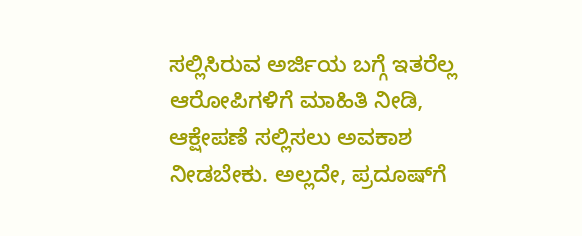ಸಲ್ಲಿಸಿರುವ ಅರ್ಜಿಯ ಬಗ್ಗೆ ಇತರೆಲ್ಲ ಆರೋಪಿಗಳಿಗೆ ಮಾಹಿತಿ ನೀಡಿ, ಆಕ್ಷೇಪಣೆ ಸಲ್ಲಿಸಲು ಅವಕಾಶ ನೀಡಬೇಕು. ಅಲ್ಲದೇ, ಪ್ರದೂಷ್‌ಗೆ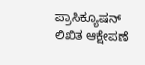ಪ್ರಾಸಿಕ್ಯೂಷನ್‌ ಲಿಖಿತ ಆಕ್ಷೇಪಣೆ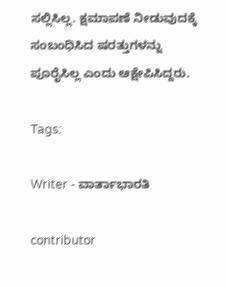ಸಲ್ಲಿಸಿಲ್ಲ. ಕ್ಷಮಾಪಣೆ ನೀಡುವುದಕ್ಕೆ ಸಂಬಂಧಿಸಿದ ಷರತ್ತುಗಳನ್ನು ಪೂರೈಸಿಲ್ಲ ಎಂದು ಆಕ್ಷೇಪಿಸಿದ್ದರು.

Tags:

Writer - ವಾರ್ತಾಭಾರತಿ

contributor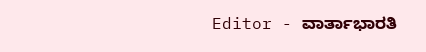Editor - ವಾರ್ತಾಭಾರತಿ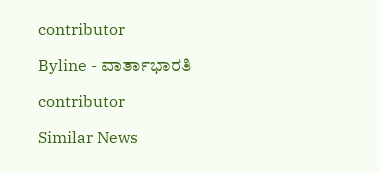contributor

Byline - ವಾರ್ತಾಭಾರತಿ

contributor

Similar News